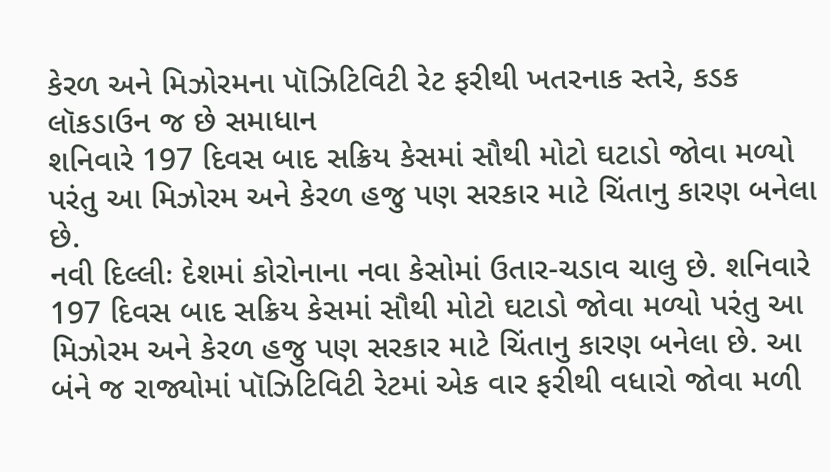કેરળ અને મિઝોરમના પૉઝિટિવિટી રેટ ફરીથી ખતરનાક સ્તરે, કડક લૉકડાઉન જ છે સમાધાન
શનિવારે 197 દિવસ બાદ સક્રિય કેસમાં સૌથી મોટો ઘટાડો જોવા મળ્યો પરંતુ આ મિઝોરમ અને કેરળ હજુ પણ સરકાર માટે ચિંતાનુ કારણ બનેલા છે.
નવી દિલ્લીઃ દેશમાં કોરોનાના નવા કેસોમાં ઉતાર-ચડાવ ચાલુ છે. શનિવારે 197 દિવસ બાદ સક્રિય કેસમાં સૌથી મોટો ઘટાડો જોવા મળ્યો પરંતુ આ મિઝોરમ અને કેરળ હજુ પણ સરકાર માટે ચિંતાનુ કારણ બનેલા છે. આ બંને જ રાજ્યોમાં પૉઝિટિવિટી રેટમાં એક વાર ફરીથી વધારો જોવા મળી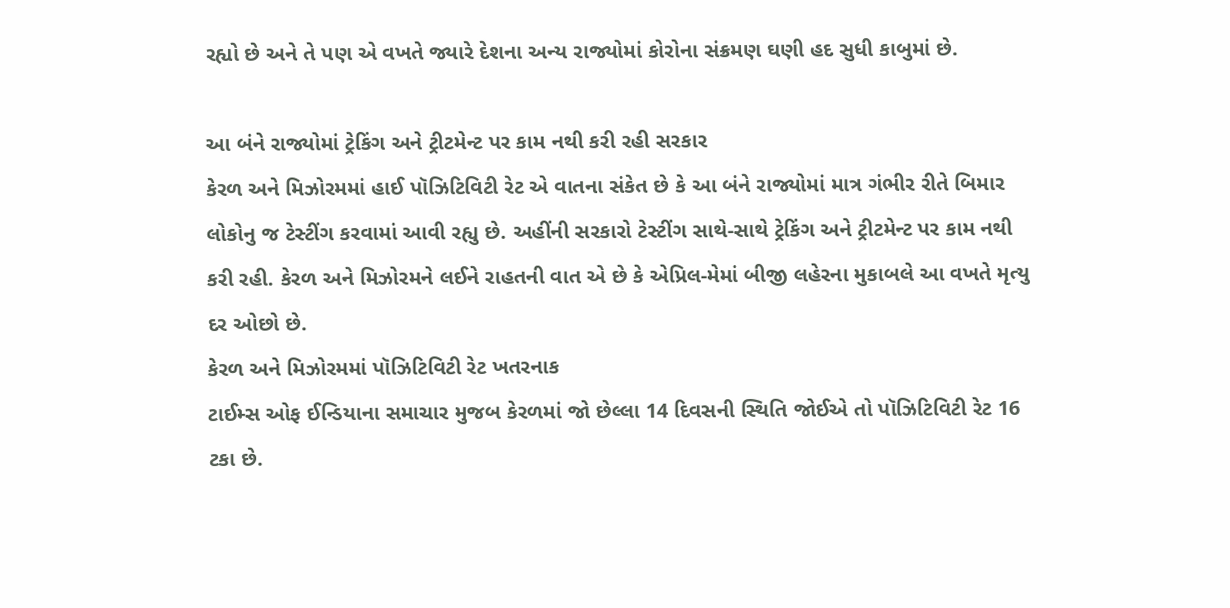રહ્યો છે અને તે પણ એ વખતે જ્યારે દેશના અન્ય રાજ્યોમાં કોરોના સંક્રમણ ઘણી હદ સુધી કાબુમાં છે.

આ બંને રાજ્યોમાં ટ્રેકિંગ અને ટ્રીટમેન્ટ પર કામ નથી કરી રહી સરકાર
કેરળ અને મિઝોરમમાં હાઈ પૉઝિટિવિટી રેટ એ વાતના સંકેત છે કે આ બંને રાજ્યોમાં માત્ર ગંભીર રીતે બિમાર લોકોનુ જ ટેસ્ટીંગ કરવામાં આવી રહ્યુ છે. અહીંની સરકારો ટેસ્ટીંગ સાથે-સાથે ટ્રેકિંગ અને ટ્રીટમેન્ટ પર કામ નથી કરી રહી. કેરળ અને મિઝોરમને લઈને રાહતની વાત એ છે કે એપ્રિલ-મેમાં બીજી લહેરના મુકાબલે આ વખતે મૃત્યુ દર ઓછો છે.
કેરળ અને મિઝોરમમાં પૉઝિટિવિટી રેટ ખતરનાક
ટાઈમ્સ ઓફ ઈન્ડિયાના સમાચાર મુજબ કેરળમાં જો છેલ્લા 14 દિવસની સ્થિતિ જોઈએ તો પૉઝિટિવિટી રેટ 16 ટકા છે.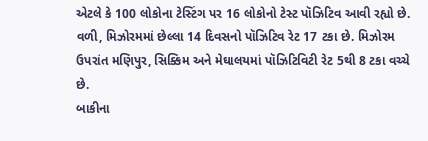એટલે કે 100 લોકોના ટેસ્ટિંગ પર 16 લોકોનો ટેસ્ટ પૉઝિટિવ આવી રહ્યો છે. વળી, મિઝોરમમાં છેલ્લા 14 દિવસનો પૉઝિટિવ રેટ 17 ટકા છે. મિઝોરમ ઉપરાંત મણિપુર, સિક્કિમ અને મેઘાલયમાં પૉઝિટિવિટી રેટ 5થી 8 ટકા વચ્ચે છે.
બાકીના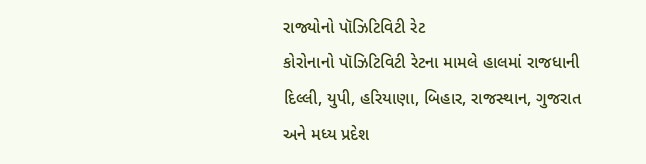રાજ્યોનો પૉઝિટિવિટી રેટ
કોરોનાનો પૉઝિટિવિટી રેટના મામલે હાલમાં રાજધાની દિલ્લી, યુપી, હરિયાણા, બિહાર, રાજસ્થાન, ગુજરાત અને મધ્ય પ્રદેશ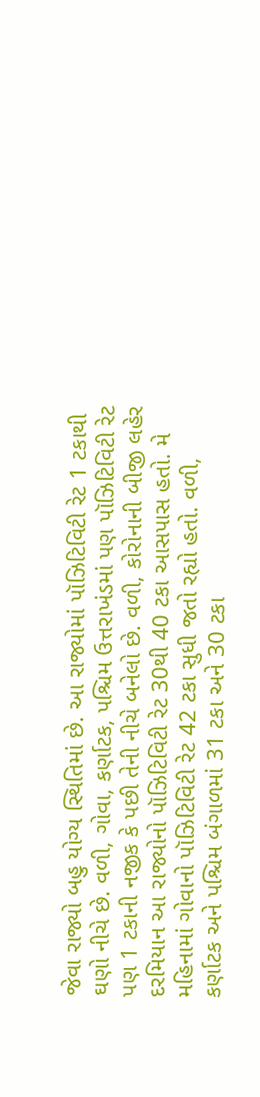જેવા રાજ્યો બહુ યોગ્ય સ્થિતિમાં છે. આ રાજ્યોમાં પૉઝિટિવિટી રેટ 1 ટકાથી ઘણો નીચે છે. વળી, ગોવા, કર્ણાટક, પશ્ચિમ ઉત્તરાખંડમાં પણ પૉઝિટિવિટી રેટ પણ 1 ટકાની નજીક કે પછી તેની નીચે બનેલો છે. વળી, કોરોનાની બીજી લહેર દરમિયાન આ રાજ્યોનો પૉઝિટિવિટી રેટ 30થી 40 ટકા આસપાસ હતો. મે મહિનામાં ગોવાનો પૉઝિટિવિટી રેટ 42 ટકા સુધી જતો રહ્યો હતો. વળી, કર્ણાટક અને પશ્ચિમ બંગાળમાં 31 ટકા અને 30 ટકા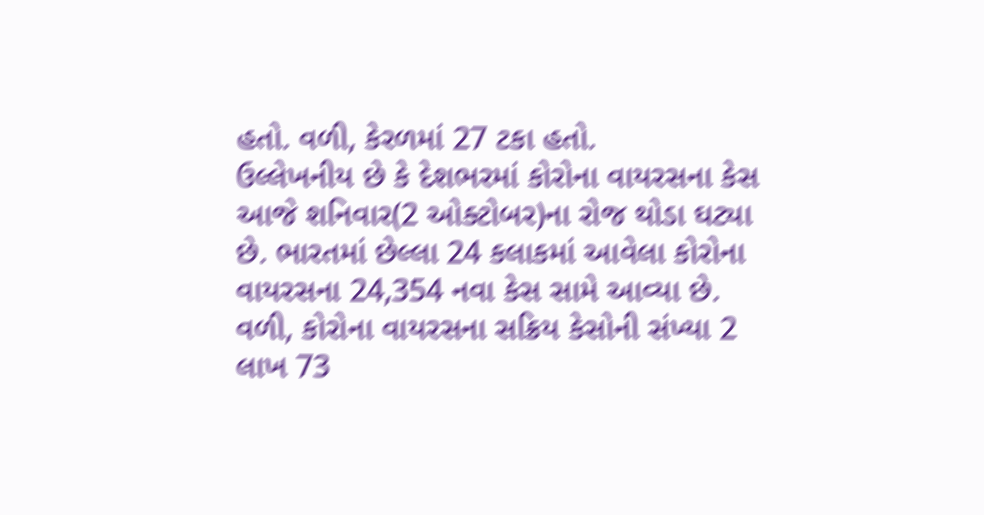હતો. વળી, કેરળમાં 27 ટકા હતો.
ઉલ્લેખનીય છે કે દેશભરમાં કોરોના વાયરસના કેસ આજે શનિવાર(2 ઓક્ટોબર)ના રોજ થોડા ઘટ્યા છે. ભારતમાં છેલ્લા 24 કલાકમાં આવેલા કોરોના વાયરસના 24,354 નવા કેસ સામે આવ્યા છે. વળી, કોરોના વાયરસના સક્રિય કેસોની સંખ્યા 2 લાખ 73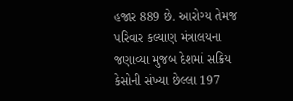હજાર 889 છે. આરોગ્ય તેમજ પરિવાર કલ્યાણ મંત્રાલયના જણાવ્યા મુજબ દેશમાં સક્રિય કેસોની સંખ્યા છેલ્લા 197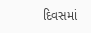દિવસમાં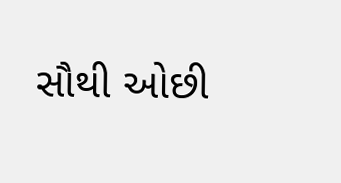સૌથી ઓછી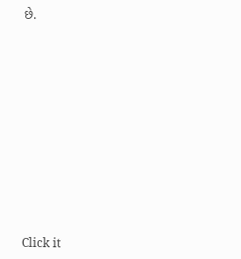છે.












Click it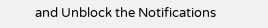and Unblock the Notifications